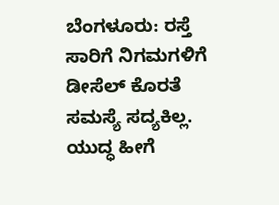ಬೆಂಗಳೂರು: ರಸ್ತೆ ಸಾರಿಗೆ ನಿಗಮಗಳಿಗೆ ಡೀಸೆಲ್ ಕೊರತೆ ಸಮಸ್ಯೆ ಸದ್ಯಕಿಲ್ಲ. ಯುದ್ಧ ಹೀಗೆ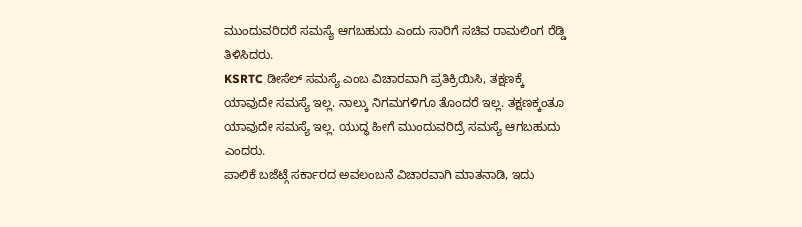ಮುಂದುವರಿದರೆ ಸಮಸ್ಯೆ ಆಗಬಹುದು ಎಂದು ಸಾರಿಗೆ ಸಚಿವ ರಾಮಲಿಂಗ ರೆಡ್ಡಿ ತಿಳಿಸಿದರು.
KSRTC ಡೀಸೆಲ್ ಸಮಸ್ಯೆ ಎಂಬ ವಿಚಾರವಾಗಿ ಪ್ರತಿಕ್ರಿಯಿಸಿ, ತಕ್ಷಣಕ್ಕೆ ಯಾವುದೇ ಸಮಸ್ಯೆ ಇಲ್ಲ. ನಾಲ್ಕು ನಿಗಮಗಳಿಗೂ ತೊಂದರೆ ಇಲ್ಲ. ತಕ್ಷಣಕ್ಕಂತೂ ಯಾವುದೇ ಸಮಸ್ಯೆ ಇಲ್ಲ. ಯುದ್ಧ ಹೀಗೆ ಮುಂದುವರಿದ್ರೆ ಸಮಸ್ಯೆ ಆಗಬಹುದು ಎಂದರು.
ಪಾಲಿಕೆ ಬಜೆಟ್ಗೆ ಸರ್ಕಾರದ ಅವಲಂಬನೆ ವಿಚಾರವಾಗಿ ಮಾತನಾಡಿ, ಇದು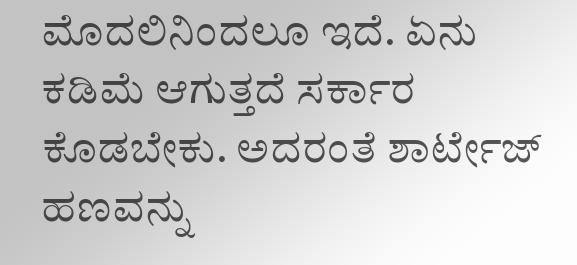ಮೊದಲಿನಿಂದಲೂ ಇದೆ. ಏನು ಕಡಿಮೆ ಆಗುತ್ತದೆ ಸರ್ಕಾರ ಕೊಡಬೇಕು. ಅದರಂತೆ ಶಾರ್ಟೇಜ್ ಹಣವನ್ನು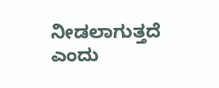ನೀಡಲಾಗುತ್ತದೆ ಎಂದು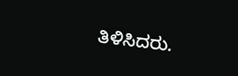ತಿಳಿಸಿದರು.